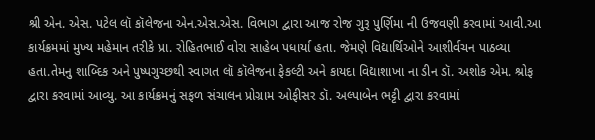શ્રી એન. એસ. પટેલ લૉ કૉલેજના એન.એસ.એસ. વિભાગ દ્વારા આજ રોજ ગુરૂ પુર્ણિમા ની ઉજવણી કરવામાં આવી.આ કાર્યક્રમમાં મુખ્ય મહેમાન તરીકે પ્રા. રોહિતભાઈ વોરા સાહેબ પધાર્યા હતા. જેમણે વિદ્યાર્થિઓને આશીર્વચન પાઠવ્યા હતા.તેમનુ શાબ્દિક અને પુષ્પગુચ્છથી સ્વાગત લૉ કૉલેજના ફેકલ્ટી અને કાયદા વિદ્યાશાખા ના ડીન ડૉ. અશોક એમ. શ્રોફ દ્વારા કરવામાં આવ્યુ. આ કાર્યક્રમનું સફળ સંચાલન પ્રોગ્રામ ઓફીસર ડૉ. અલ્પાબેન ભટ્ટી દ્વારા કરવામાં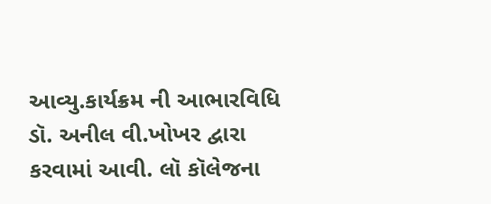આવ્યુ.કાર્યક્રમ ની આભારવિધિ ડૉ. અનીલ વી.ખોખર દ્વારા કરવામાં આવી. લૉ કૉલેજના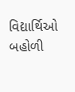વિદ્યાર્થિઓ બહોળી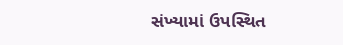સંખ્યામાં ઉપસ્થિત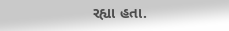રહ્યા હતા.